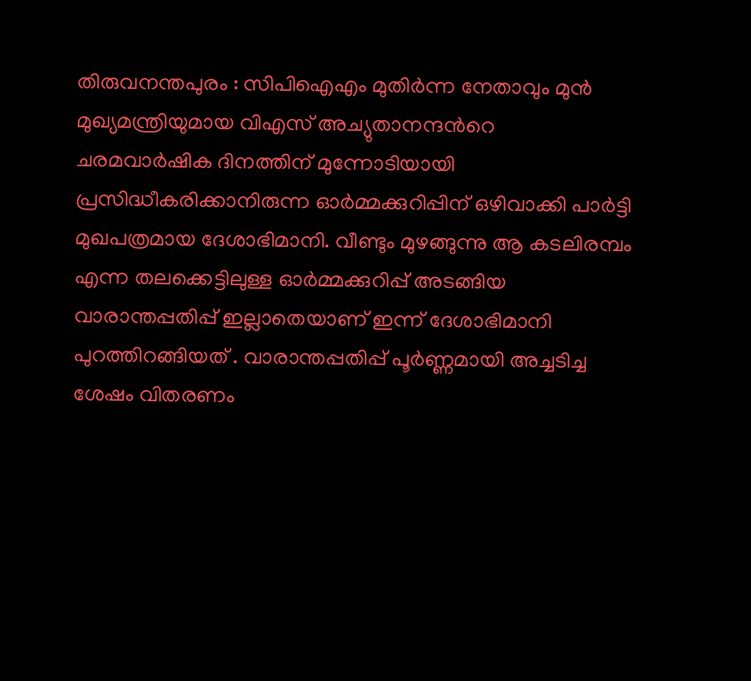തിരുവനന്തപുരം : സിപിഐഎം മുതിർന്ന നേതാവും മുൻ മുഖ്യമന്ത്രിയുമായ വിഎസ് അച്യുതാനന്ദൻറെ ചരമവാർഷിക ദിനത്തിന് മുന്നോടിയായി പ്രസിദ്ധീകരിക്കാനിരുന്ന ഓർമ്മക്കുറിപ്പിന് ഒഴിവാക്കി പാർട്ടി മുഖപത്രമായ ദേശാഭിമാനി. വീണ്ടും മുഴങ്ങുന്നു ആ കടലിരമ്പം എന്ന തലക്കെട്ടിലുള്ള ഓർമ്മക്കുറിപ്പ് അടങ്ങിയ വാരാന്തപ്പതിപ്പ് ഇല്ലാതെയാണ് ഇന്ന് ദേശാഭിമാനി പുറത്തിറങ്ങിയത് . വാരാന്തപ്പതിപ്പ് പൂർണ്ണമായി അച്ചടിച്ച ശേഷം വിതരണം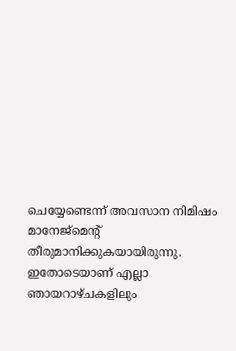ചെയ്യേണ്ടെന്ന് അവസാന നിമിഷം മാനേജ്മെന്റ് തീരുമാനിക്കുകയായിരുന്നു. ഇതോടെയാണ് എല്ലാ ഞായറാഴ്ചകളിലും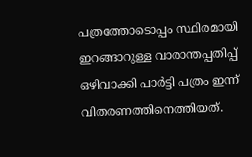പത്രത്തോടൊപ്പം സ്ഥിരമായി ഇറങ്ങാറുള്ള വാരാന്തപ്പതിപ്പ് ഒഴിവാക്കി പാർട്ടി പത്രം ഇന്ന് വിതരണത്തിനെത്തിയത്.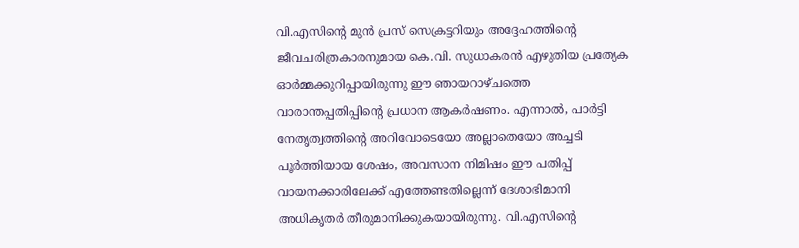വി.എസിന്റെ മുൻ പ്രസ് സെക്രട്ടറിയും അദ്ദേഹത്തിന്റെ ജീവചരിത്രകാരനുമായ കെ.വി. സുധാകരൻ എഴുതിയ പ്രത്യേക ഓർമ്മക്കുറിപ്പായിരുന്നു ഈ ഞായറാഴ്ചത്തെ വാരാന്തപ്പതിപ്പിന്റെ പ്രധാന ആകർഷണം. എന്നാൽ, പാർട്ടി നേതൃത്വത്തിന്റെ അറിവോടെയോ അല്ലാതെയോ അച്ചടി പൂർത്തിയായ ശേഷം, അവസാന നിമിഷം ഈ പതിപ്പ് വായനക്കാരിലേക്ക് എത്തേണ്ടതില്ലെന്ന് ദേശാഭിമാനി അധികൃതർ തീരുമാനിക്കുകയായിരുന്നു. വി.എസിന്റെ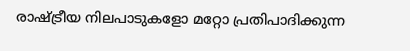രാഷ്ട്രീയ നിലപാടുകളോ മറ്റോ പ്രതിപാദിക്കുന്ന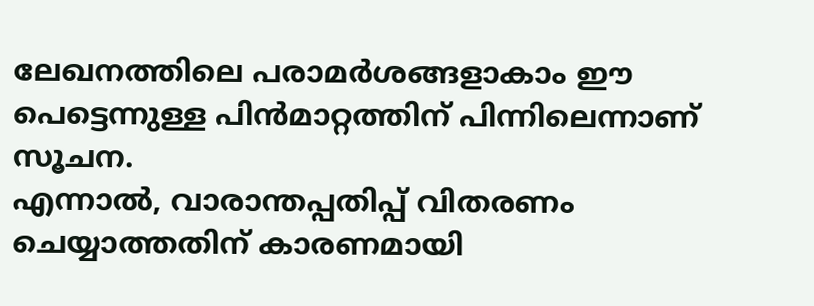ലേഖനത്തിലെ പരാമർശങ്ങളാകാം ഈ പെട്ടെന്നുള്ള പിൻമാറ്റത്തിന് പിന്നിലെന്നാണ് സൂചന.
എന്നാൽ, വാരാന്തപ്പതിപ്പ് വിതരണം ചെയ്യാത്തതിന് കാരണമായി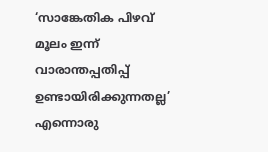‘സാങ്കേതിക പിഴവ് മൂലം ഇന്ന് വാരാന്തപ്പതിപ്പ് ഉണ്ടായിരിക്കുന്നതല്ല’ എന്നൊരു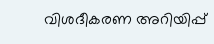വിശദീകരണ അറിയിപ്പ്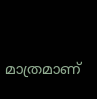മാത്രമാണ്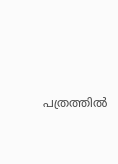പത്രത്തിൽ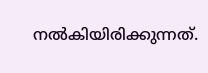നൽകിയിരിക്കുന്നത്.